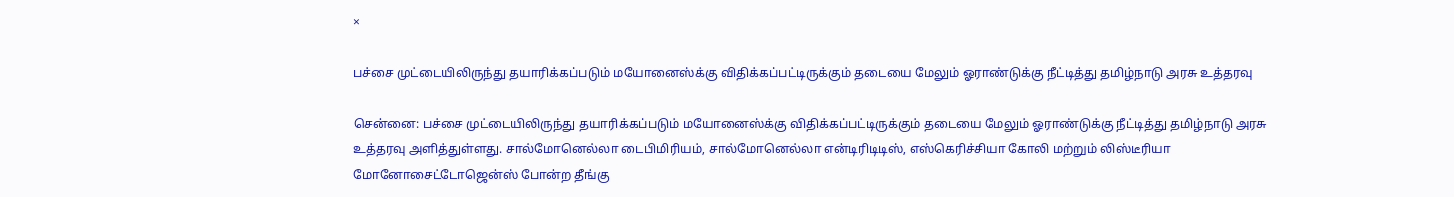×

பச்சை முட்டையிலிருந்து தயாரிக்கப்படும் மயோனைஸ்க்கு விதிக்கப்பட்டிருக்கும் தடையை மேலும் ஓராண்டுக்கு நீட்டித்து தமிழ்நாடு அரசு உத்தரவு

சென்னை: பச்சை முட்டையிலிருந்து தயாரிக்கப்படும் மயோனைஸ்க்கு விதிக்கப்பட்டிருக்கும் தடையை மேலும் ஓராண்டுக்கு நீட்டித்து தமிழ்நாடு அரசு உத்தரவு அளித்துள்ளது. சால்மோனெல்லா டைபிமிரியம், சால்மோனெல்லா என்டிரிடிடிஸ், எஸ்கெரிச்சியா கோலி மற்றும் லிஸ்டீரியா மோனோசைட்டோஜென்ஸ் போன்ற தீங்கு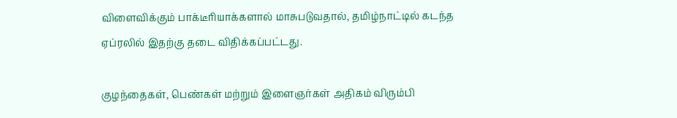விளைவிக்கும் பாக்டீரியாக்களால் மாசுபடுவதால், தமிழ்நாட்டில் கடந்த ஏப்ரலில் இதற்கு தடை விதிக்கப்பட்டது.

குழந்தைகள், பெண்கள் மற்றும் இளைஞர்கள் அதிகம் விரும்பி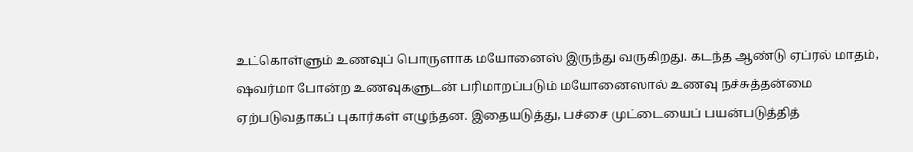உட்கொள்ளும் உணவுப் பொருளாக மயோனைஸ் இருந்து வருகிறது. கடந்த ஆண்டு ஏப்ரல் மாதம், ஷவர்மா போன்ற உணவுகளுடன் பரிமாறப்படும் மயோனைஸால் உணவு நச்சுத்தன்மை ஏற்படுவதாகப் புகார்கள் எழுந்தன. இதையடுத்து, பச்சை முட்டையைப் பயன்படுத்தித்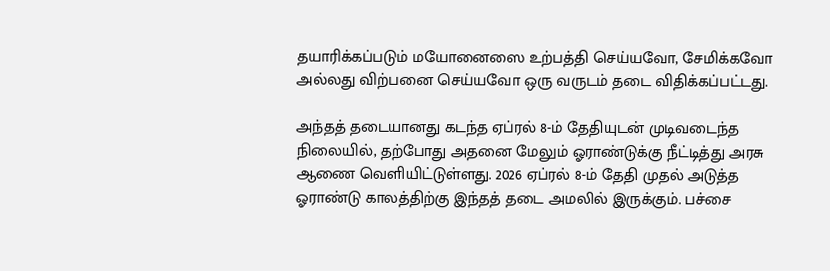தயாரிக்கப்படும் மயோனைஸை உற்பத்தி செய்யவோ, சேமிக்கவோ அல்லது விற்பனை செய்யவோ ஒரு வருடம் தடை விதிக்கப்பட்டது.

அந்தத் தடையானது கடந்த ஏப்ரல் 8-ம் தேதியுடன் முடிவடைந்த நிலையில், தற்போது அதனை மேலும் ஓராண்டுக்கு நீட்டித்து அரசு ஆணை வெளியிட்டுள்ளது. 2026 ஏப்ரல் 8-ம் தேதி முதல் அடுத்த ஓராண்டு காலத்திற்கு இந்தத் தடை அமலில் இருக்கும். பச்சை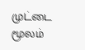முட்டை மூலம்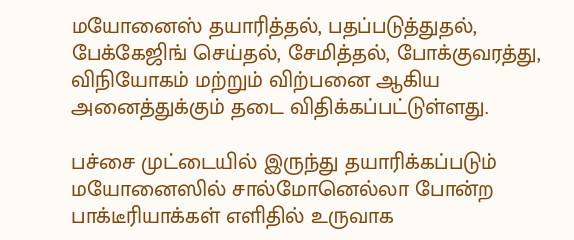மயோனைஸ் தயாரித்தல், பதப்படுத்துதல், பேக்கேஜிங் செய்தல், சேமித்தல், போக்குவரத்து, விநியோகம் மற்றும் விற்பனை ஆகிய அனைத்துக்கும் தடை விதிக்கப்பட்டுள்ளது.

பச்சை முட்டையில் இருந்து தயாரிக்கப்படும் மயோனைஸில் சால்மோனெல்லா போன்ற பாக்டீரியாக்கள் எளிதில் உருவாக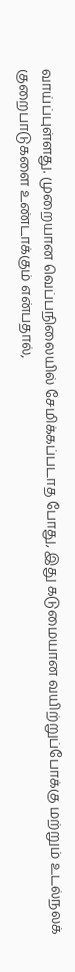வாய்ப்புள்ளது. முறையான வெப்பநிலையில் சேமிக்கப்படாத போது, இது கடுமையான வயிற்றுப்போக்கு மற்றும் உடல்நலக் குறைபாடுகளை உண்டாக்கும் என்பதால்,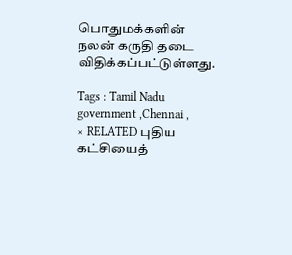பொதுமக்களின் நலன் கருதி தடை விதிக்கப்பட்டுள்ளது.

Tags : Tamil Nadu government ,Chennai ,
× RELATED புதிய கட்சியைத்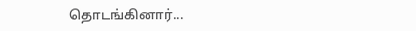தொடங்கினார்...